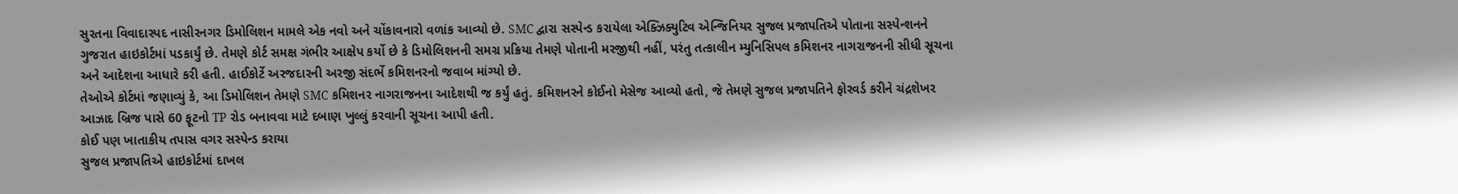સુરતના વિવાદાસ્પદ નાસીરનગર ડિમોલિશન મામલે એક નવો અને ચોંકાવનારો વળાંક આવ્યો છે. SMC દ્વારા સસ્પેન્ડ કરાયેલા એક્ઝિક્યુટિવ એન્જિનિયર સુજલ પ્રજાપતિએ પોતાના સસ્પેન્શનને ગુજરાત હાઇકોર્ટમાં પડકાર્યું છે. તેમણે કોર્ટ સમક્ષ ગંભીર આક્ષેપ કર્યો છે કે ડિમોલિશનની સમગ્ર પ્રક્રિયા તેમણે પોતાની મરજીથી નહીં, પરંતુ તત્કાલીન મ્યુનિસિપલ કમિશનર નાગરાજનની સીધી સૂચના અને આદેશના આધારે કરી હતી. હાઈકોર્ટે અરજદારની અરજી સંદર્ભે કમિશનરનો જવાબ માંગ્યો છે.
તેઓએ કોર્ટમાં જણાવ્યું કે, આ ડિમોલિશન તેમણે SMC કમિશનર નાગરાજનના આદેશથી જ કર્યું હતું. કમિશનરને કોઈનો મેસેજ આવ્યો હતો, જે તેમણે સુજલ પ્રજાપતિને ફોરવર્ડ કરીને ચંદ્રશેખર આઝાદ બ્રિજ પાસે 60 ફૂટનો TP રોડ બનાવવા માટે દબાણ ખુલ્લું કરવાની સૂચના આપી હતી.
કોઈ પણ ખાતાકીય તપાસ વગર સસ્પેન્ડ કરાયા
સુજલ પ્રજાપતિએ હાઇકોર્ટમાં દાખલ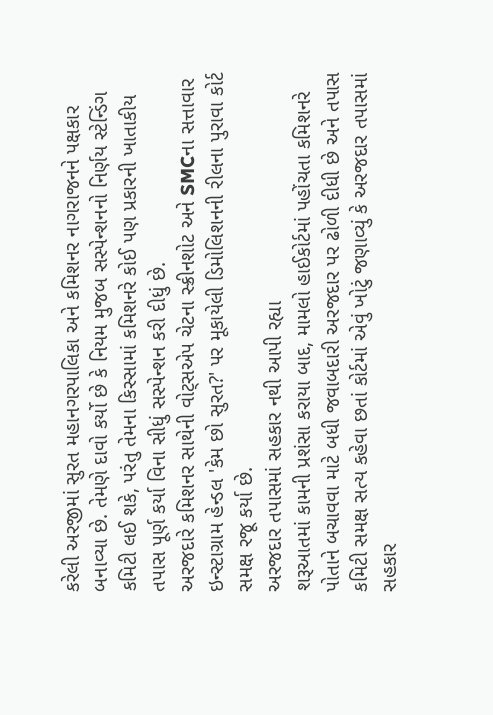કરેલી અરજીમાં સુરત મહાનગરપાલિકા અને કમિશનર નાગરાજનને પક્ષકાર બનાવ્યા છે. તેમણે દાવો કર્યો છે કે નિયમ મુજબ સસ્પેન્શનનો નિર્ણય સ્ટેન્ડિંગ કમિટી લઈ શકે, પરંતુ તેમના કિસ્સામાં કમિશનરે કોઈ પણ પ્રકારની ખાતાકીય તપાસ પૂર્ણ કર્યા વિના સીધું સસ્પેન્શન કરી દીધું છે.
અરજદારે કમિશનર સાથેની વોટ્સએપ ચેટના સ્ક્રીનશોટ અને SMCના સત્તાવાર ઇન્સ્ટાગ્રામ હેન્ડલ 'કેમ છો સુરત?' પર મૂકાયેલી ડિમોલિશનની રીલના પુરાવા કોર્ટ સમક્ષ રજૂ કર્યા છે.
અરજદાર તપાસમાં સહકાર નથી આપી રહ્યા
શરૂઆતમાં કામની પ્રશંસા કરાયા બાદ, મામલો હાઈકોર્ટમાં પહોંચતા કમિશનરે પોતાને બચાવવા માટે બધી જવાબદારી અરજદાર પર ઢોળી દીધી છે અને તપાસ કમિટી સમક્ષ સત્ય કહેવા છતાં કોર્ટમાં એવું ખોટું જણાવ્યું કે અરજદાર તપાસમાં સહકાર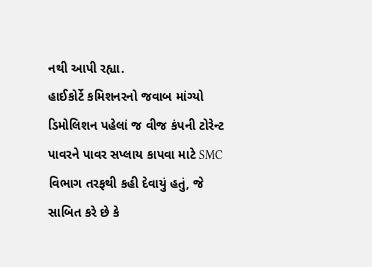નથી આપી રહ્યા.
હાઈકોર્ટે કમિશનરનો જવાબ માંગ્યો
ડિમોલિશન પહેલાં જ વીજ કંપની ટોરેન્ટ પાવરને પાવર સપ્લાય કાપવા માટે SMC વિભાગ તરફથી કહી દેવાયું હતું, જે સાબિત કરે છે કે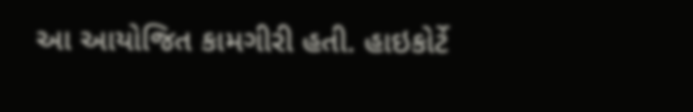આ આયોજિત કામગીરી હતી. હાઇકોર્ટે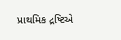પ્રાથમિક દ્રષ્ટિએ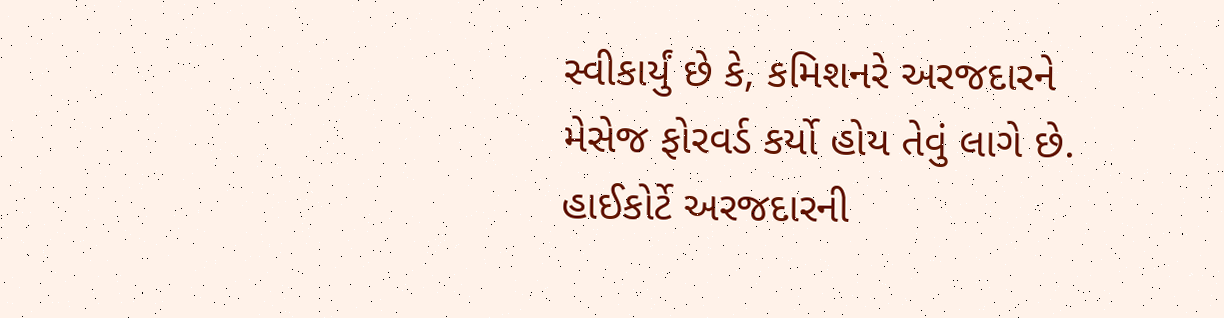સ્વીકાર્યું છે કે, કમિશનરે અરજદારને મેસેજ ફોરવર્ડ કર્યો હોય તેવું લાગે છે. હાઈકોર્ટે અરજદારની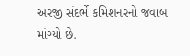અરજી સંદર્ભે કમિશનરનો જવાબ માંગ્યો છે.